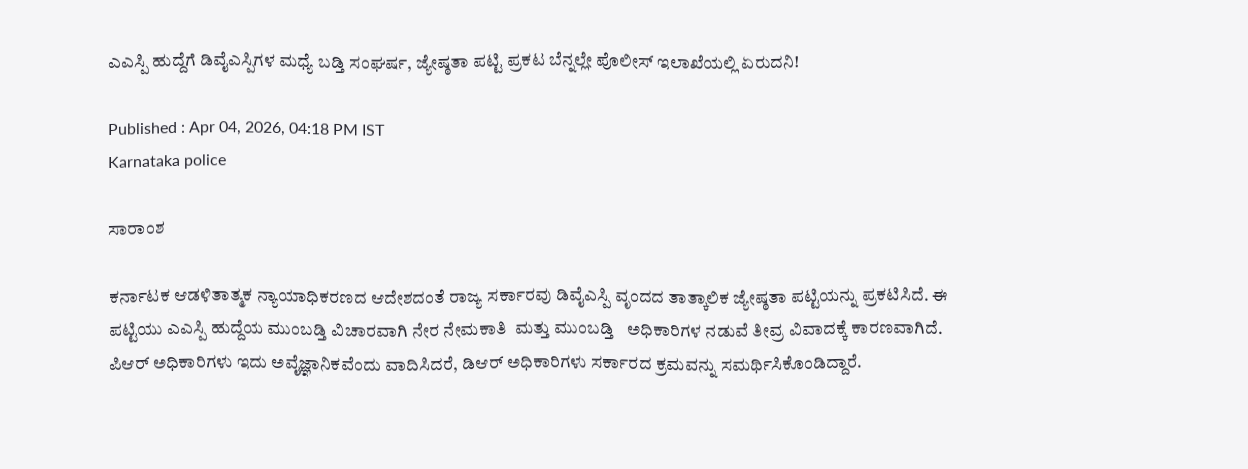ಎಎಸ್ಪಿ ಹುದ್ದೆಗೆ ಡಿವೈಎಸ್ಪಿಗಳ ಮಧ್ಯೆ ಬಡ್ತಿ ಸಂಘರ್ಷ, ಜ್ಯೇಷ್ಠತಾ ಪಟ್ಟಿ ಪ್ರಕಟ ಬೆನ್ನಲ್ಲೇ ಪೊಲೀಸ್ ಇಲಾಖೆಯಲ್ಲಿ ಏರುದನಿ!

Published : Apr 04, 2026, 04:18 PM IST
Karnataka police

ಸಾರಾಂಶ

ಕರ್ನಾಟಕ ಆಡಳಿತಾತ್ಮಕ ನ್ಯಾಯಾಧಿಕರಣದ ಆದೇಶದಂತೆ ರಾಜ್ಯ ಸರ್ಕಾರವು ಡಿವೈಎಸ್ಪಿ ವೃಂದದ ತಾತ್ಕಾಲಿಕ ಜ್ಯೇಷ್ಠತಾ ಪಟ್ಟಿಯನ್ನು ಪ್ರಕಟಿಸಿದೆ. ಈ ಪಟ್ಟಿಯು ಎಎಸ್ಪಿ ಹುದ್ದೆಯ ಮುಂಬಡ್ತಿ ವಿಚಾರವಾಗಿ ನೇರ ನೇಮಕಾತಿ  ಮತ್ತು ಮುಂಬಡ್ತಿ   ಅಧಿಕಾರಿಗಳ ನಡುವೆ ತೀವ್ರ ವಿವಾದಕ್ಕೆ ಕಾರಣವಾಗಿದೆ. ಪಿಆರ್‌ ಅಧಿಕಾರಿಗಳು ಇದು ಅವೈಜ್ಞಾನಿಕವೆಂದು ವಾದಿಸಿದರೆ, ಡಿಆರ್‌ ಅಧಿಕಾರಿಗಳು ಸರ್ಕಾರದ ಕ್ರಮವನ್ನು ಸಮರ್ಥಿಸಿಕೊಂಡಿದ್ದಾರೆ.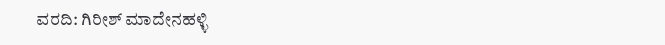ವರದಿ: ಗಿರೀಶ್ ಮಾದೇನಹಳ್ಳಿ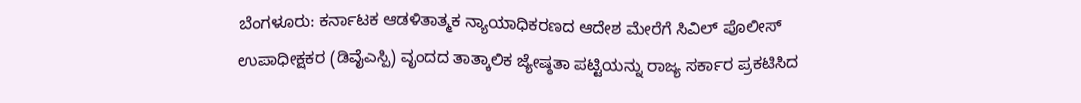ಬೆಂಗಳೂರು: ಕರ್ನಾಟಕ ಆಡಳಿತಾತ್ಮಕ ನ್ಯಾಯಾಧಿಕರಣದ ಆದೇಶ ಮೇರೆಗೆ ಸಿವಿಲ್‌ ಪೊಲೀಸ್ ಉಪಾಧೀಕ್ಷಕರ (ಡಿವೈಎಸ್ಪಿ) ವೃಂದದ ತಾತ್ಕಾಲಿಕ ಜ್ಯೇಷ್ಠತಾ ಪಟ್ಟಿಯನ್ನು ರಾಜ್ಯ ಸರ್ಕಾರ ಪ್ರಕಟಿಸಿದ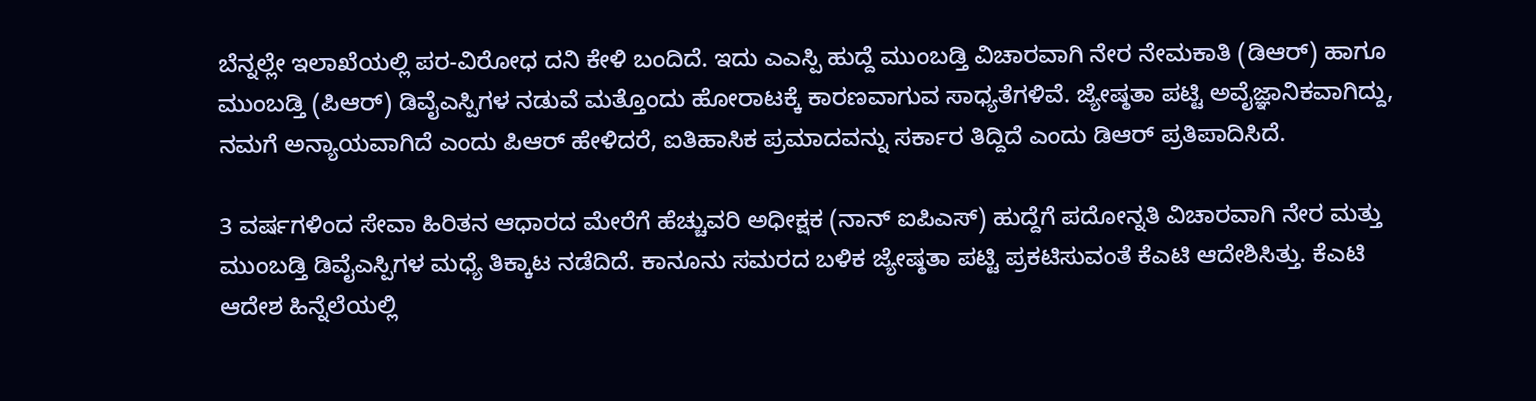ಬೆನ್ನಲ್ಲೇ ಇಲಾಖೆಯಲ್ಲಿ ಪರ-ವಿರೋಧ ದನಿ ಕೇಳಿ ಬಂದಿದೆ. ಇದು ಎಎಸ್ಪಿ ಹುದ್ದೆ ಮುಂಬಡ್ತಿ ವಿಚಾರವಾಗಿ ನೇರ ನೇಮಕಾತಿ (ಡಿಆರ್‌) ಹಾಗೂ ಮುಂಬಡ್ತಿ (ಪಿಆರ್‌) ಡಿವೈಎಸ್ಪಿಗಳ ನಡುವೆ ಮತ್ತೊಂದು ಹೋರಾಟಕ್ಕೆ ಕಾರಣವಾಗುವ ಸಾಧ್ಯತೆಗಳಿವೆ. ಜ್ಯೇಷ್ಠತಾ ಪಟ್ಟಿ ಅವೈಜ್ಞಾನಿಕವಾಗಿದ್ದು, ನಮಗೆ ಅನ್ಯಾಯವಾಗಿದೆ ಎಂದು ಪಿಆರ್‌ ಹೇಳಿದರೆ, ಐತಿಹಾಸಿಕ ಪ್ರಮಾದವನ್ನು ಸರ್ಕಾರ ತಿದ್ದಿದೆ ಎಂದು ಡಿಆರ್ ಪ್ರತಿಪಾದಿಸಿದೆ.

3 ವರ್ಷಗಳಿಂದ ಸೇವಾ ಹಿರಿತನ ಆಧಾರದ ಮೇರೆಗೆ ಹೆಚ್ಚುವರಿ ಅಧೀಕ್ಷಕ (ನಾನ್‌ ಐಪಿಎಸ್‌) ಹುದ್ದೆಗೆ ಪದೋನ್ನತಿ ವಿಚಾರವಾಗಿ ನೇರ ಮತ್ತು ಮುಂಬಡ್ತಿ ಡಿವೈಎಸ್ಪಿಗಳ ಮಧ್ಯೆ ತಿಕ್ಕಾಟ ನಡೆದಿದೆ. ಕಾನೂನು ಸಮರದ ಬಳಿಕ ಜ್ಯೇಷ್ಠತಾ ಪಟ್ಟಿ ಪ್ರಕಟಿಸುವಂತೆ ಕೆಎಟಿ ಆದೇಶಿಸಿತ್ತು. ಕೆಎಟಿ ಆದೇಶ ಹಿನ್ನೆಲೆಯಲ್ಲಿ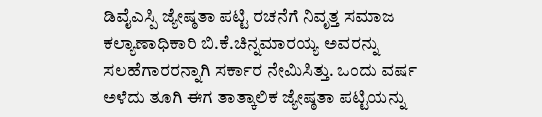ಡಿವೈಎಸ್ಪಿ ಜ್ಯೇಷ್ಠತಾ ಪಟ್ಟಿ ರಚನೆಗೆ ನಿವೃತ್ತ ಸಮಾಜ ಕಲ್ಯಾಣಾಧಿಕಾರಿ ಬಿ.ಕೆ.ಚಿನ್ನಮಾರಯ್ಯ ಅವರನ್ನು ಸಲಹೆಗಾರರನ್ನಾಗಿ ಸರ್ಕಾರ ನೇಮಿಸಿತ್ತು. ಒಂದು ವರ್ಷ ಅಳೆದು ತೂಗಿ ಈಗ ತಾತ್ಕಾಲಿಕ ಜ್ಯೇಷ್ಠತಾ ಪಟ್ಟಿಯನ್ನು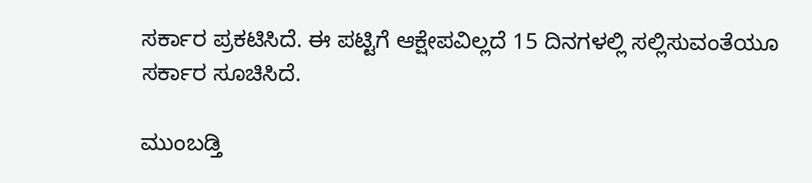ಸರ್ಕಾರ ಪ್ರಕಟಿಸಿದೆ. ಈ ಪಟ್ಟಿಗೆ ಆಕ್ಷೇಪವಿಲ್ಲದೆ 15 ದಿನಗಳಲ್ಲಿ ಸಲ್ಲಿಸುವಂತೆಯೂ ಸರ್ಕಾರ ಸೂಚಿಸಿದೆ.

ಮುಂಬಡ್ತಿ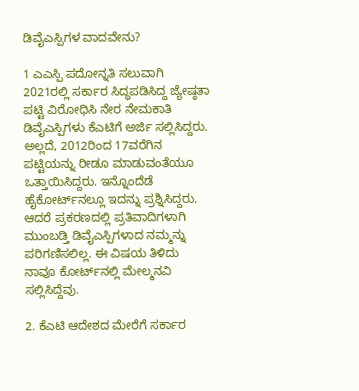ಡಿವೈಎಸ್ಪಿಗಳ ವಾದವೇನು?

1 ಎಎಸ್ಪಿ ಪದೋನ್ನತಿ ಸಲುವಾಗಿ 2021ರಲ್ಲಿ ಸರ್ಕಾರ ಸಿದ್ಧಪಡಿಸಿದ್ದ ಜ್ಯೇಷ್ಠತಾ ಪಟ್ಟಿ ವಿರೋಧಿಸಿ ನೇರ ನೇಮಕಾತಿ ಡಿವೈಎಸ್ಪಿಗಳು ಕೆಎಟಿಗೆ ಅರ್ಜಿ ಸಲ್ಲಿಸಿದ್ದರು. ಅಲ್ಲದೆ, 2012ರಿಂದ 17ವರೆಗಿನ ಪಟ್ಟಿಯನ್ನು ರೀಡೂ ಮಾಡುವಂತೆಯೂ ಒತ್ತಾಯಿಸಿದ್ದರು. ಇನ್ನೊಂದೆಡೆ ಹೈಕೋರ್ಟ್‌ನಲ್ಲೂ ಇದನ್ನು ಪ್ರಶ್ನಿಸಿದ್ದರು. ಆದರೆ ಪ್ರಕರಣದಲ್ಲಿ ಪ್ರತಿವಾದಿಗಳಾಗಿ ಮುಂಬಡ್ತಿ ಡಿವೈಎಸ್ಪಿಗಳಾದ ನಮ್ಮನ್ನು ಪರಿಗಣಿಸಲಿಲ್ಲ. ಈ ವಿಷಯ ತಿಳಿದು ನಾವೂ ಕೋರ್ಟ್‌ನಲ್ಲಿ ಮೇಲ್ಮನವಿ ಸಲ್ಲಿಸಿದ್ದೆವು.

2. ಕೆಎಟಿ ಆದೇಶದ ಮೇರೆಗೆ ಸರ್ಕಾರ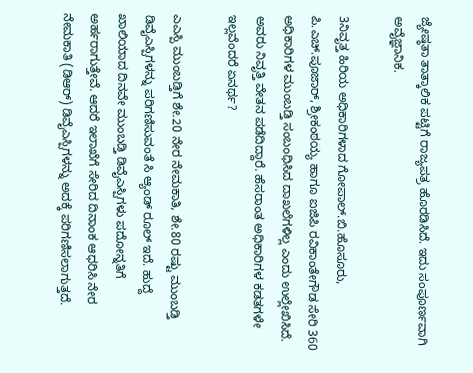ಜ್ಯೇಷ್ಠತಾ ತಾತ್ಕಾಲಿಕ ಪಟ್ಟಿಗೆ ರಾಜ್ಯಪತ್ರ ಹೊರಡಿಸಿದೆ. ಇದು ಸಂಪೂರ್ಣವಾಗಿ ಅವೈಜ್ಞಾನಿಕ.

3ನಿವೃತ್ತ ಹಿರಿಯ ಅಧಿಕಾರಿಗಳಾದ ಗೋಪಾಲ್‌.ಬಿ.ಹೊಸೂರು, ಪಿ.ಎಚ್‌.ಪೂಜಾರ್‌, ಶ್ರೀಕಂಠಯ್ಯ ಹಾಗೂ ಐಜಿಪಿ ರವಿಕಾಂತೇಗೌಡ ಸೇರಿ 360 ಅಧಿಕಾರಿಗಳ ಮುಂಬಡ್ತಿ ಸಂಬಂಧಿಸಿದ ದಾಖಲೆಗಳಿಲ್ಲ ಎಂದು ಉಲ್ಲೇಖಿಸಿದೆ. ಅವರು ನಿವೃತ್ತಿ ವೇತನ ಪಡೆದಿದ್ದಾರೆ. ಹೆಸರಾಂತ ಅಧಿಕಾರಿಗಳ ಕಡತಗಳೇ ಇಲ್ಲವೆಂದರೆ ಏನರ್ಥ?

ಎಎಸ್ಪಿ ಮುಂಬಡ್ತಿಗೆ ಶೇ.20 ನೇರ ನೇಮಕಾತಿ, ಶೇ.80 ರಷ್ಟು ಮುಂಬಡ್ತಿ ಡಿವೈಎಸ್ಪಿಗಳನ್ನು ಪರಿಗಣಿಸುವಂತೆ ಸಿ ಆ್ಯಂಡ್‌ ರೂಲ್‌ ಇದೆ. ಹುದ್ದೆ ಖಾಲಿಯಾದ ದಿನವೇ ಮುಂಬಡ್ತಿ ಡಿವೈಎಸ್ಪಿಗಳು ಪದೋನ್ನತಿಗೆ ಅರ್ಹರಾಗುತ್ತೇವೆ. ಆದರೆ ಇಲಾಖೆಗೆ ಸೇರಿದ ದಿನಾಂಕ ಆಧರಿಸಿ ನೇರ ನೇಮಕಾತಿ (ಡಿಆರ್‌) ಡಿವೈಎಸ್ಪಿಗಳನ್ನು ಅದಕ್ಕೆ ಪರಿಗಣಿಸಲಾಗುತ್ತದೆ.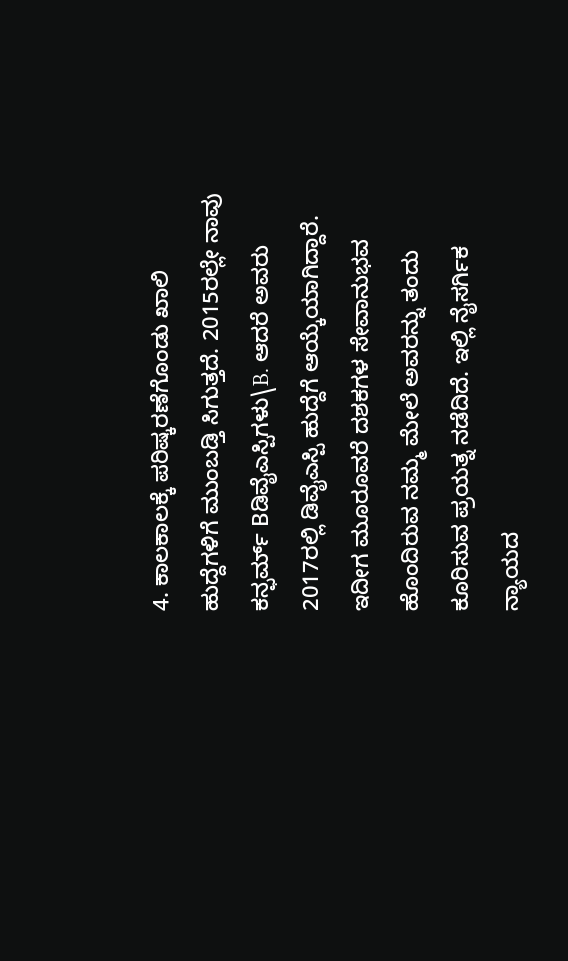4. ಕಾಲಕಾಲಕ್ಕೆ ಪರಿಷ್ಕರಣೆಗೊಂಡು ಖಾಲಿ ಹುದ್ದೆಗಳಿಗೆ ಮುಂಬಡ್ತಿ ಸಿಗುತ್ತದೆ. 2015ರಲ್ಲೇ ನಾವು  ಕನ್ಫರ್ಮ್‌ Bಡಿವೈಎಸ್ಪಿಗಳು\B. ಆದರೆ ಅವರು 2017ರಲ್ಲಿ ಡಿವೈಎಸ್ಪಿ ಹುದ್ದೆಗೆ ಆಯ್ಕೆಯಾಗಿದ್ದಾರೆ. ಇದೀಗ ಮೂರೂವರೆ ದಶಕಗಳ ಸೇವಾನುಭವ ಹೊಂದಿರುವ ನಮ್ಮ ಮೇಲೆ ಅವರನ್ನು ತಂದು ಕೂರಿಸುವ ಪ್ರಯತ್ನ ನಡೆದಿದೆ. ಇಲ್ಲಿ ನೈಸರ್ಗಿಕ ನ್ಯಾಯದ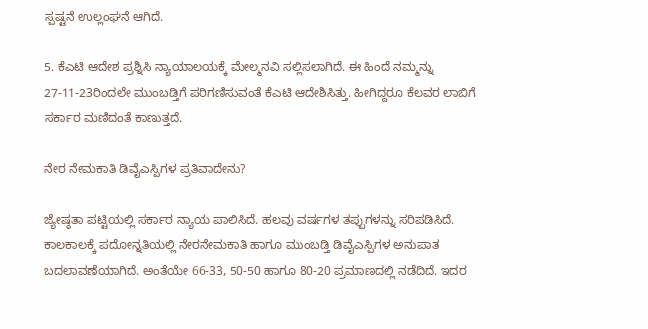ಸ್ಪಷ್ಟನೆ ಉಲ್ಲಂಘನೆ ಆಗಿದೆ.

5. ಕೆಎಟಿ ಆದೇಶ ಪ್ರಶ್ನಿಸಿ ನ್ಯಾಯಾಲಯಕ್ಕೆ ಮೇಲ್ಮನವಿ ಸಲ್ಲಿಸಲಾಗಿದೆ. ಈ ಹಿಂದೆ ನಮ್ಮನ್ನು 27-11-23ರಿಂದಲೇ ಮುಂಬಡ್ತಿಗೆ ಪರಿಗಣಿಸುವಂತೆ ಕೆಎಟಿ ಆದೇಶಿಸಿತ್ತು. ಹೀಗಿದ್ದರೂ ಕೆಲವರ ಲಾಬಿಗೆ ಸರ್ಕಾರ ಮಣಿದಂತೆ ಕಾಣುತ್ತದೆ.

ನೇರ ನೇಮಕಾತಿ ಡಿವೈಎಸ್ಪಿಗಳ ಪ್ರತಿವಾದೇನು?

ಜ್ಯೇಷ್ಠತಾ ಪಟ್ಟಿಯಲ್ಲಿ ಸರ್ಕಾರ ನ್ಯಾಯ ಪಾಲಿಸಿದೆ. ಹಲವು ವರ್ಷಗಳ ತಪ್ಪುಗಳನ್ನು ಸರಿಪಡಿಸಿದೆ. ಕಾಲಕಾಲಕ್ಕೆ ಪದೋನ್ನತಿಯಲ್ಲಿ ನೇರನೇಮಕಾತಿ ಹಾಗೂ ಮುಂಬಡ್ತಿ ಡಿವೈಎಸ್ಪಿಗಳ ಅನುಪಾತ ಬದಲಾವಣೆಯಾಗಿದೆ. ಅಂತೆಯೇ 66-33, 50-50 ಹಾಗೂ 80-20 ಪ್ರಮಾಣದಲ್ಲಿ ನಡೆದಿದೆ. ಇದರ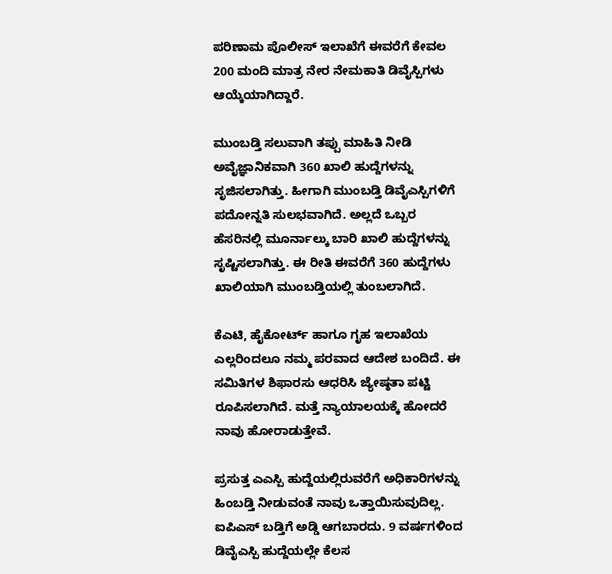ಪರಿಣಾಮ ಪೊಲೀಸ್ ಇಲಾಖೆಗೆ ಈವರೆಗೆ ಕೇವಲ 200 ಮಂದಿ ಮಾತ್ರ ನೇರ ನೇಮಕಾತಿ ಡಿವೈಸ್ಪಿಗಳು ಆಯ್ಕೆಯಾಗಿದ್ದಾರೆ.

ಮುಂಬಡ್ತಿ ಸಲುವಾಗಿ ತಪ್ಪು ಮಾಹಿತಿ ನೀಡಿ ಅವೈಜ್ಞಾನಿಕವಾಗಿ 360 ಖಾಲಿ ಹುದ್ದೆಗಳನ್ನು ಸೃಜಿಸಲಾಗಿತ್ತು. ಹೀಗಾಗಿ ಮುಂಬಡ್ತಿ ಡಿವೈಎಸ್ಪಿಗಳಿಗೆ ಪದೋನ್ನತಿ ಸುಲಭವಾಗಿದೆ. ಅಲ್ಲದೆ ಒಬ್ಬರ ಹೆಸರಿನಲ್ಲಿ ಮೂರ್ನಾಲ್ಕು ಬಾರಿ ಖಾಲಿ ಹುದ್ದೆಗಳನ್ನು ಸೃಷ್ಟಿಸಲಾಗಿತ್ತು. ಈ ರೀತಿ ಈವರೆಗೆ 360 ಹುದ್ದೆಗಳು ಖಾಲಿಯಾಗಿ ಮುಂಬಡ್ತಿಯಲ್ಲಿ ತುಂಬಲಾಗಿದೆ.

ಕೆಎಟಿ, ಹೈಕೋರ್ಟ್ ಹಾಗೂ ಗೃಹ ಇಲಾಖೆಯ ಎಲ್ಲರಿಂದಲೂ ನಮ್ಮ ಪರವಾದ ಆದೇಶ ಬಂದಿದೆ. ಈ ಸಮಿತಿಗಳ ಶಿಫಾರಸು ಆಧರಿಸಿ ಜ್ಯೇಷ್ಠತಾ ಪಟ್ಟಿ ರೂಪಿಸಲಾಗಿದೆ. ಮತ್ತೆ ನ್ಯಾಯಾಲಯಕ್ಕೆ ಹೋದರೆ ನಾವು ಹೋರಾಡುತ್ತೇವೆ.

ಪ್ರಸುತ್ತ ಎಎಸ್ಪಿ ಹುದ್ದೆಯಲ್ಲಿರುವರೆಗೆ ಅಧಿಕಾರಿಗಳನ್ನು ಹಿಂಬಡ್ತಿ ನೀಡುವಂತೆ ನಾವು ಒತ್ತಾಯಿಸುವುದಿಲ್ಲ. ಐಪಿಎಸ್ ಬಡ್ತಿಗೆ ಅಡ್ಡಿ ಆಗಬಾರದು. 9 ವರ್ಷಗಳಿಂದ ಡಿವೈಎಸ್ಪಿ ಹುದ್ದೆಯಲ್ಲೇ ಕೆಲಸ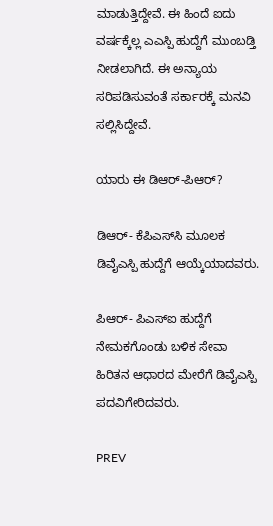ಮಾಡುತ್ತಿದ್ದೇವೆ. ಈ ಹಿಂದೆ ಐದು ವರ್ಷಕ್ಕೆಲ್ಲ ಎಎಸ್ಪಿ ಹುದ್ದೆಗೆ ಮುಂಬಡ್ತಿ ನೀಡಲಾಗಿದೆ. ಈ ಅನ್ಯಾಯ ಸರಿಪಡಿಸುವಂತೆ ಸರ್ಕಾರಕ್ಕೆ ಮನವಿ ಸಲ್ಲಿಸಿದ್ದೇವೆ.

ಯಾರು ಈ ಡಿಆರ್‌-ಪಿಆರ್?

ಡಿಆರ್‌- ಕೆಪಿಎಸ್‌ಸಿ ಮೂಲಕ ಡಿವೈಎಸ್ಪಿ ಹುದ್ದೆಗೆ ಆಯ್ಕೆಯಾದವರು.

ಪಿಆರ್‌- ಪಿಎಸ್‌ಐ ಹುದ್ದೆಗೆ ನೇಮಕಗೊಂಡು ಬಳಿಕ ಸೇವಾ ಹಿರಿತನ ಆಧಾರದ ಮೇರೆಗೆ ಡಿವೈಎಸ್ಪಿ ಪದವಿಗೇರಿದವರು.

PREV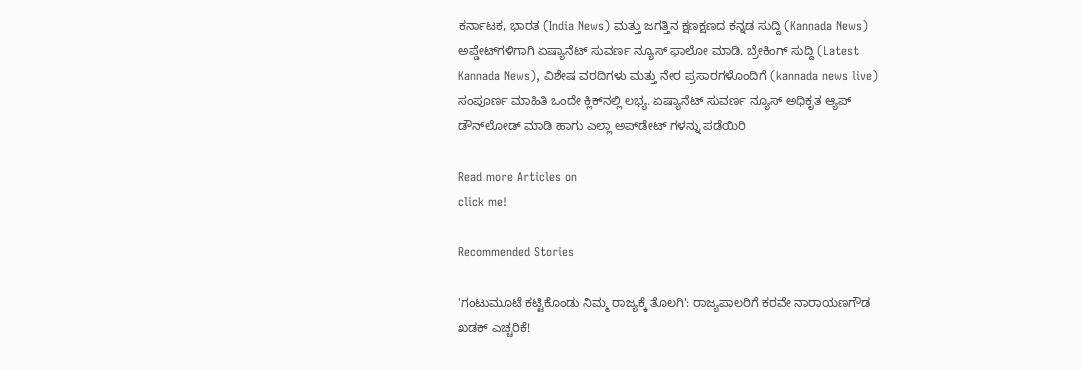ಕರ್ನಾಟಕ, ಭಾರತ (India News) ಮತ್ತು ಜಗತ್ತಿನ ಕ್ಷಣಕ್ಷಣದ ಕನ್ನಡ ಸುದ್ದಿ (Kannada News) ಅಪ್ಡೇಟ್‌ಗಳಿಗಾಗಿ ಏಷ್ಯಾನೆಟ್ ಸುವರ್ಣ ನ್ಯೂಸ್‌ ಫಾಲೋ ಮಾಡಿ. ಬ್ರೇಕಿಂಗ್ ಸುದ್ದಿ (Latest Kannada News), ವಿಶೇಷ ವರದಿಗಳು ಮತ್ತು ನೇರ ಪ್ರಸಾರಗಳೊಂದಿಗೆ (kannada news live) ಸಂಪೂರ್ಣ ಮಾಹಿತಿ ಒಂದೇ ಕ್ಲಿಕ್‌ನಲ್ಲಿ ಲಭ್ಯ. ಏಷ್ಯಾನೆಟ್ ಸುವರ್ಣ ನ್ಯೂಸ್ ಅಧಿಕೃತ ಆ್ಯಪ್ ಡೌನ್‌ಲೋಡ್ ಮಾಡಿ ಹಾಗು ಎಲ್ಲಾ ಅಪ್‌ಡೇಟ್ ಗಳನ್ನು ಪಡೆಯಿರಿ

Read more Articles on
click me!

Recommended Stories

'ಗಂಟುಮೂಟೆ ಕಟ್ಟಿಕೊಂಡು ನಿಮ್ಮ ರಾಜ್ಯಕ್ಕೆ ತೊಲಗಿ': ರಾಜ್ಯಪಾಲರಿಗೆ ಕರವೇ ನಾರಾಯಣಗೌಡ ಖಡಕ್ ಎಚ್ಚರಿಕೆ!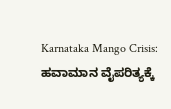Karnataka Mango Crisis: ಹವಾಮಾನ ವೈಪರಿತ್ಯಕ್ಕೆ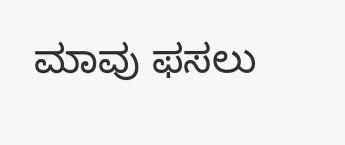ಮಾವು ಫಸಲು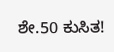ಶೇ.50 ಕುಸಿತ!